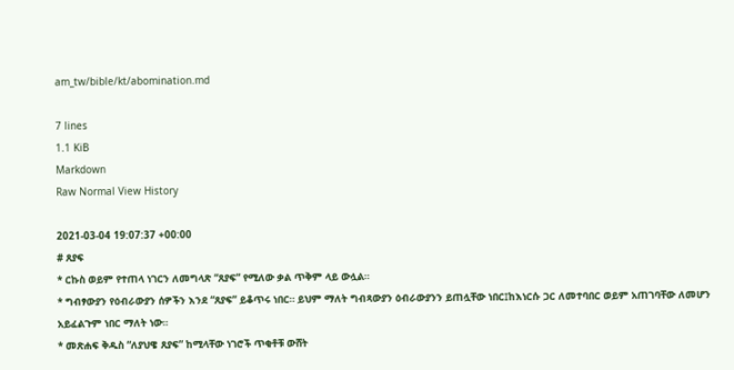am_tw/bible/kt/abomination.md

7 lines
1.1 KiB
Markdown
Raw Normal View History

2021-03-04 19:07:37 +00:00
# ጸያፍ
* ርኩስ ወይም የተጠላ ነገርን ለመግላጽ “ጸያፍ” የሚለው ቃል ጥቅም ላይ ውሏል።
* ግብፃውያን የዕብራውያን ሰዎችን እንደ “ጸያፍ” ይቆጥሩ ነበር። ይህም ማለት ግብጻውያን ዕብራውያንን ይጠሏቸው ነበር፤ከእነርሱ ጋር ለመተባበር ወይም አጠገባቸው ለመሆን አይፈልጉም ነበር ማለት ነው።
* መጽሐፍ ቅዱስ “ለያህዌ ጸያፍ” ከሚላቸው ነገሮች ጥቂቶቹ ውሸት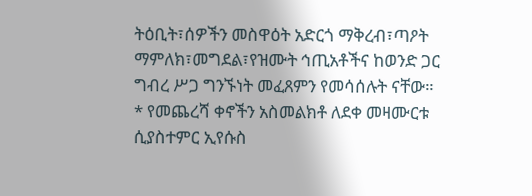ትዕቢት፣ሰዎችን መስዋዕት አድርጎ ማቅረብ፣ጣዖት ማምለክ፣መግደል፣የዝሙት ኅጢአቶችና ከወንድ ጋር ግብረ ሥጋ ግንኙነት መፈጸምን የመሳሰሉት ናቸው።
* የመጨረሻ ቀኖችን አስመልክቶ ለደቀ መዛሙርቱ ሲያስተምር ኢየሱስ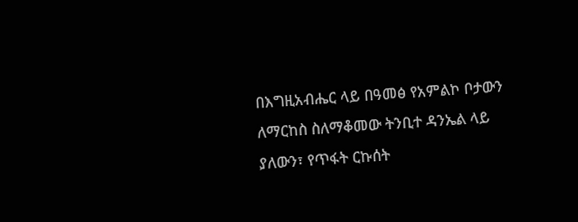በእግዚአብሔር ላይ በዓመፅ የአምልኮ ቦታውን ለማርከስ ስለማቆመው ትንቢተ ዳንኤል ላይ ያለውን፣ የጥፋት ርኩሰት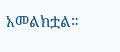አመልክቷል።